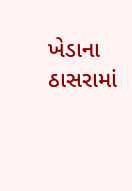ખેડાના ઠાસરામાં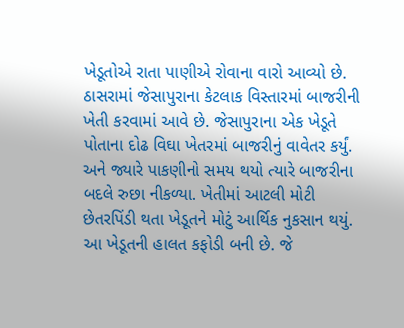ખેડૂતોએ રાતા પાણીએ રોવાના વારો આવ્યો છે. ઠાસરામાં જેસાપુરાના કેટલાક વિસ્તારમાં બાજરીની ખેતી કરવામાં આવે છે. જેસાપુરાના એક ખેડૂતે પોતાના દોઢ વિઘા ખેતરમાં બાજરીનું વાવેતર કર્યું. અને જ્યારે પાકણીનો સમય થયો ત્યારે બાજરીના બદલે રુછા નીકળ્યા. ખેતીમાં આટલી મોટી છેતરપિંડી થતા ખેડૂતને મોટું આર્થિક નુકસાન થયું. આ ખેડૂતની હાલત કફોડી બની છે. જે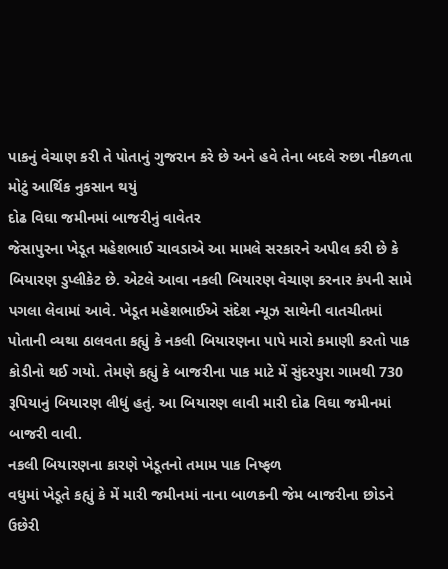પાકનું વેચાણ કરી તે પોતાનું ગુજરાન કરે છે અને હવે તેના બદલે રુછા નીકળતા મોટું આર્થિક નુકસાન થયું
દોઢ વિઘા જમીનમાં બાજરીનું વાવેતર
જેસાપુરના ખેડૂત મહેશભાઈ ચાવડાએ આ મામલે સરકારને અપીલ કરી છે કે બિયારણ ડુપ્લીકેટ છે. એટલે આવા નકલી બિયારણ વેચાણ કરનાર કંપની સામે પગલા લેવામાં આવે. ખેડૂત મહેશભાઈએ સંદેશ ન્યૂઝ સાથેની વાતચીતમાં પોતાની વ્યથા ઠાલવતા કહ્યું કે નકલી બિયારણના પાપે મારો કમાણી કરતો પાક કોડીનો થઈ ગયો. તેમણે કહ્યું કે બાજરીના પાક માટે મેં સુંદરપુરા ગામથી 730 રૂપિયાનું બિયારણ લીધું હતું. આ બિયારણ લાવી મારી દોઢ વિઘા જમીનમાં બાજરી વાવી.
નકલી બિયારણના કારણે ખેડૂતનો તમામ પાક નિષ્ફળ
વધુમાં ખેડૂતે કહ્યું કે મેં મારી જમીનમાં નાના બાળકની જેમ બાજરીના છોડને ઉછેરી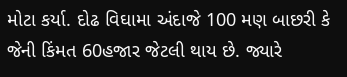મોટા કર્યા. દોઢ વિઘામા અંદાજે 100 મણ બાછરી કે જેની કિંમત 60હજાર જેટલી થાય છે. જ્યારે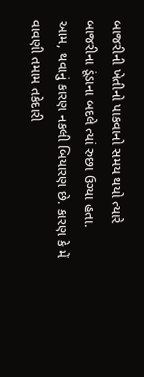બાજરીની ખેતીનો પાકવાનો સમય થયો ત્યારે બાજરીના ડૂંડાના બદલે ત્યાં રુછા ઉગ્યા હતા. આમ, થવાનું કારણ નકલી બિયારણ છે. કારણ કે મેં વાવણી તમામ તકેદારી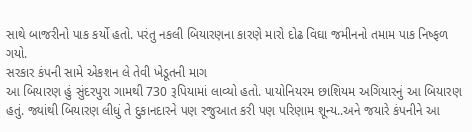સાથે બાજરીનો પાક કર્યો હતો. પરંતુ નકલી બિયારણના કારણે મારો દોઢ વિઘા જમીનનો તમામ પાક નિષ્ફળ ગયો.
સરકાર કંપની સામે એકશન લે તેવી ખેડૂતની માગ
આ બિયારણ હું સુંદરપુરા ગામથી 730 રૂપિયામાં લાવ્યો હતો. પાયોનિયરમ છાશિયમ અગિયારનું આ બિયારણ હતું. જ્યાંથી બિયારણ લીધું તે દુકાનદારને પણ રજુઆત કરી પણ પરિણામ શૂન્ય..અને જયારે કંપનીને આ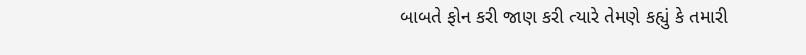બાબતે ફોન કરી જાણ કરી ત્યારે તેમણે કહ્યું કે તમારી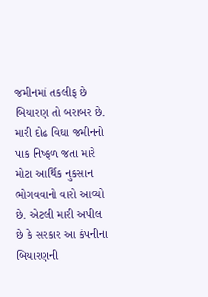જમીનમાં તકલીફ છે બિયારણ તો બરાબર છે. મારી દોઢ વિઘા જમીનનો પાક નિષ્ફળ જતા મારે મોટા આર્થિક નુકસાન ભોગવવાનો વારો આવ્યો છે. એટલી મારી અપીલ છે કે સરકાર આ કંપનીના બિયારણની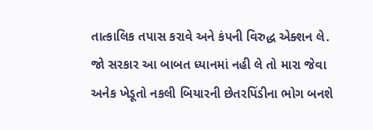તાત્કાલિક તપાસ કરાવે અને કંપની વિરુદ્ધ એક્શન લે. જો સરકાર આ બાબત ધ્યાનમાં નહી લે તો મારા જેવા અનેક ખેડૂતો નકલી બિયારની છેતરપિંડીના ભોગ બનશે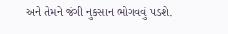અને તેમને જંગી નુકસાન ભોગવવું પડશે.